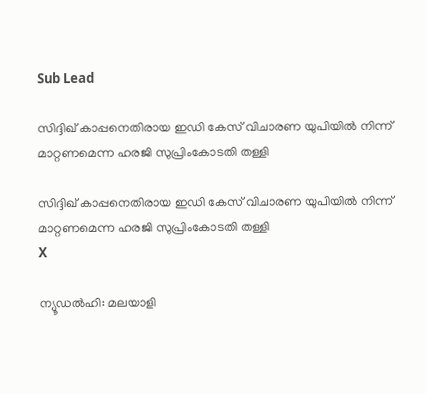Sub Lead

സിദ്ദിഖ് കാപ്പനെതിരായ ഇഡി കേസ് വിചാരണ യുപിയില്‍ നിന്ന് മാറ്റണമെന്ന ഹരജി സുപ്രിംകോടതി തള്ളി

സിദ്ദിഖ് കാപ്പനെതിരായ ഇഡി കേസ് വിചാരണ യുപിയില്‍ നിന്ന് മാറ്റണമെന്ന ഹരജി സുപ്രിംകോടതി തള്ളി
X

ന്യൂഡല്‍ഹി: മലയാളി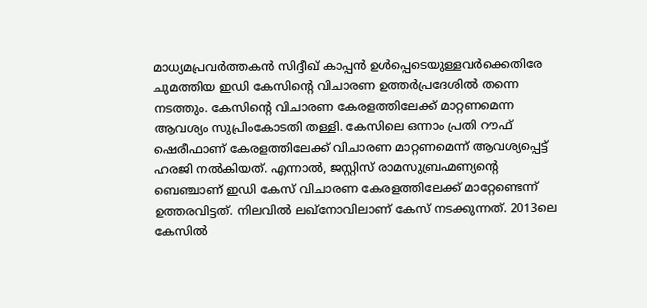മാധ്യമപ്രവര്‍ത്തകന്‍ സിദ്ദീഖ് കാപ്പന്‍ ഉള്‍പ്പെടെയുള്ളവര്‍ക്കെതിരേ ചുമത്തിയ ഇഡി കേസിന്റെ വിചാരണ ഉത്തര്‍പ്രദേശില്‍ തന്നെ നടത്തും. കേസിന്റെ വിചാരണ കേരളത്തിലേക്ക് മാറ്റണമെന്ന ആവശ്യം സുപ്രിംകോടതി തള്ളി. കേസിലെ ഒന്നാം പ്രതി റൗഫ് ഷെരീഫാണ് കേരളത്തിലേക്ക് വിചാരണ മാറ്റണമെന്ന് ആവശ്യപ്പെട്ട് ഹരജി നല്‍കിയത്. എന്നാല്‍, ജസ്റ്റിസ് രാമസുബ്രഹ്മണ്യന്റെ ബെഞ്ചാണ് ഇഡി കേസ് വിചാരണ കേരളത്തിലേക്ക് മാറ്റേണ്ടെന്ന് ഉത്തരവിട്ടത്. നിലവില്‍ ലഖ്‌നോവിലാണ് കേസ് നടക്കുന്നത്. 2013ലെ കേസില്‍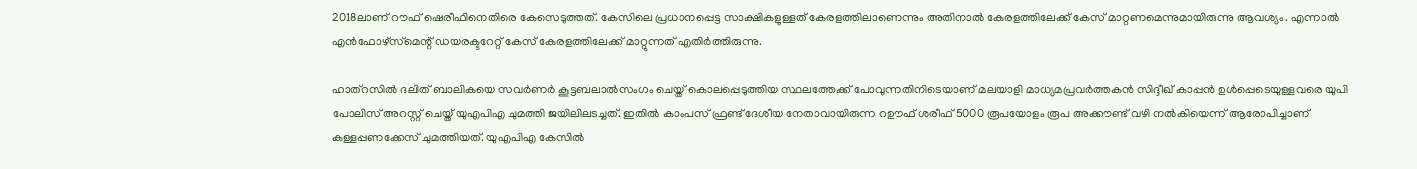2018ലാണ് റൗഫ് ഷെരീഫിനെതിരെ കേസെടുത്തത്. കേസിലെ പ്രധാനപ്പെട്ട സാക്ഷികളുള്ളത് കേരളത്തിലാണെന്നും അതിനാല്‍ കേരളത്തിലേക്ക് കേസ് മാറ്റണമെന്നുമായിരുന്നു ആവശ്യം. എന്നാല്‍ എന്‍ഫോഴ്‌സ്‌മെന്റ് ഡയരക്ടറേറ്റ് കേസ് കേരളത്തിലേക്ക് മാറ്റുന്നത് എതിര്‍ത്തിരുന്നു.

ഹാത്‌റസില്‍ ദലിത് ബാലികയെ സവര്‍ണര്‍ കൂട്ടബലാല്‍സംഗം ചെയ്ത് കൊലപ്പെടുത്തിയ സ്ഥലത്തേക്ക് പോവുന്നതിനിടെയാണ് മലയാളി മാധ്യമപ്രവര്‍ത്തകന്‍ സിദ്ദീഖ് കാപ്പന്‍ ഉള്‍പ്പെടെയുള്ളവരെ യുപി പോലിസ് അറസ്റ്റ് ചെയ്ത് യുഎപിഎ ചുമത്തി ജയിലിലടച്ചത്. ഇതില്‍ കാംപസ് ഫ്രണ്ട് ദേശീയ നേതാവായിരുന്ന റഊഫ് ശരീഫ് 5000 രൂപയോളം രൂപ അക്കൗണ്ട് വഴി നല്‍കിയെന്ന് ആരോപിച്ചാണ് കള്ളപ്പണക്കേസ് ചുമത്തിയത്. യുഎപിഎ കേസില്‍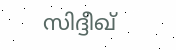സിദ്ദീഖ്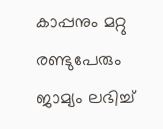കാപ്പനും മറ്റു രണ്ടുപേരും ജാമ്യം ലഭിച്ച്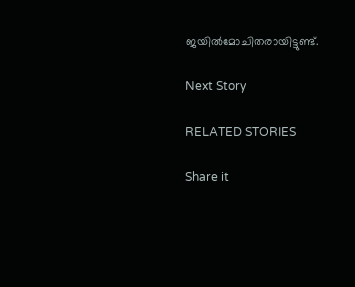ജയില്‍മോചിതരായിട്ടുണ്ട്.

Next Story

RELATED STORIES

Share it